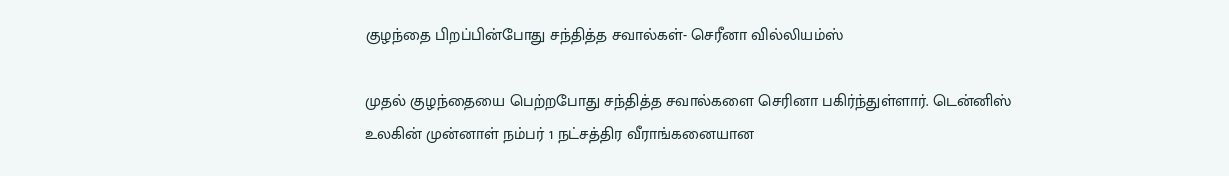குழந்தை பிறப்பின்போது சந்தித்த சவால்கள்- செரீனா வில்லியம்ஸ்

முதல் குழந்தையை பெற்றபோது சந்தித்த சவால்களை செரினா பகிர்ந்துள்ளார். டென்னிஸ் உலகின் முன்னாள் நம்பர் 1 நட்சத்திர வீராங்கனையான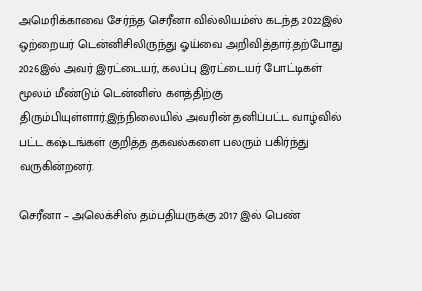அமெரிக்காவை சேர்ந்த செரீனா வில்லியம்ஸ் கடந்த 2022இல் ஒற்றையர் டென்னிசிலிருந்து ஓய்வை அறிவித்தார்.தற்போது 2026இல் அவர் இரட்டையர், கலப்பு இரட்டையர் போட்டிகள் மூலம் மீண்டும் டென்னிஸ் களத்திற்கு திரும்பியுள்ளார்.இந்நிலையில் அவரின் தனிப்பட்ட வாழ்வில் பட்ட கஷ்டங்கள் குறித்த தகவல்களை பலரும் பகிர்ந்து வருகின்றனர்.

செரீனா – அலெக்சிஸ் தம்பதியருக்கு 2017 இல் பெண்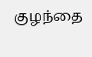குழந்தை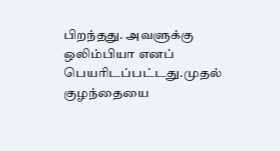பிறந்தது. அவளுக்கு ஒலிம்பியா எனப் பெயரிடப்பட்டது.முதல் குழந்தையை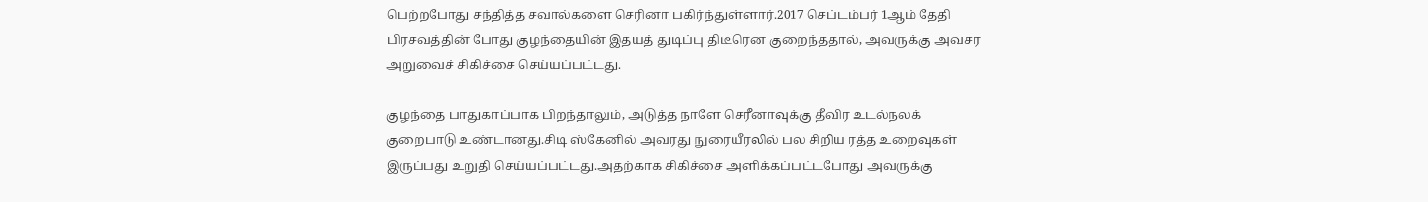பெற்றபோது சந்தித்த சவால்களை செரினா பகிர்ந்துள்ளார்.2017 செப்டம்பர் 1ஆம் தேதி பிரசவத்தின் போது குழந்தையின் இதயத் துடிப்பு திடீரென குறைந்ததால், அவருக்கு அவசர அறுவைச் சிகிச்சை செய்யப்பட்டது.

குழந்தை பாதுகாப்பாக பிறந்தாலும், அடுத்த நாளே செரீனாவுக்கு தீவிர உடல்நலக் குறைபாடு உண்டானது.சிடி ஸ்கேனில் அவரது நுரையீரலில் பல சிறிய ரத்த உறைவுகள் இருப்பது உறுதி செய்யப்பட்டது.அதற்காக சிகிச்சை அளிக்கப்பட்டபோது அவருக்கு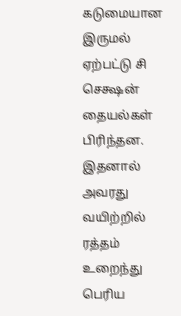கடுமையான இருமல் ஏற்பட்டு சி செக்ஷன் தையல்கள் பிரிந்தன.
இதனால் அவரது வயிற்றில் ரத்தம் உறைந்து பெரிய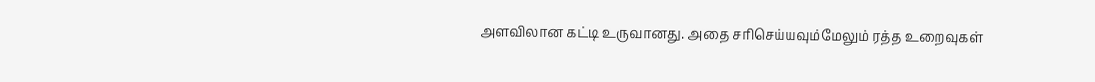அளவிலான கட்டி உருவானது. அதை சரிசெய்யவும்மேலும் ரத்த உறைவுகள்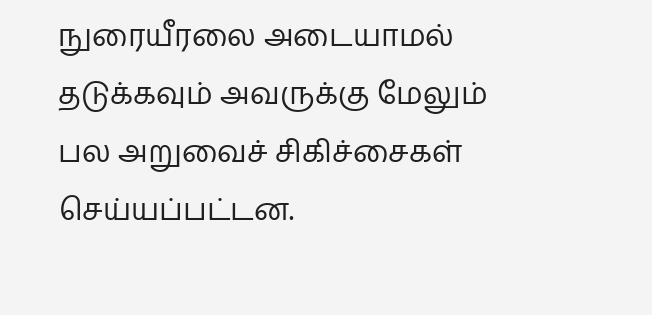நுரையீரலை அடையாமல் தடுக்கவும் அவருக்கு மேலும் பல அறுவைச் சிகிச்சைகள் செய்யப்பட்டன.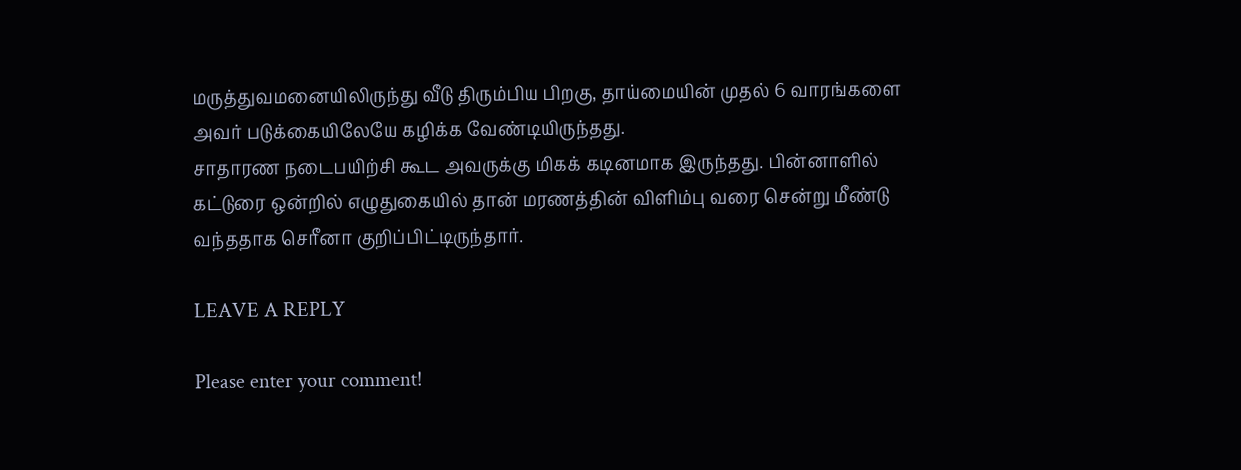மருத்துவமனையிலிருந்து வீடு திரும்பிய பிறகு, தாய்மையின் முதல் 6 வாரங்களை அவர் படுக்கையிலேயே கழிக்க வேண்டியிருந்தது.
சாதாரண நடைபயிற்சி கூட அவருக்கு மிகக் கடினமாக இருந்தது. பின்னாளில் கட்டுரை ஒன்றில் எழுதுகையில் தான் மரணத்தின் விளிம்பு வரை சென்று மீண்டு வந்ததாக செரீனா குறிப்பிட்டிருந்தார்.

LEAVE A REPLY

Please enter your comment!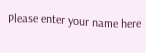Please enter your name here